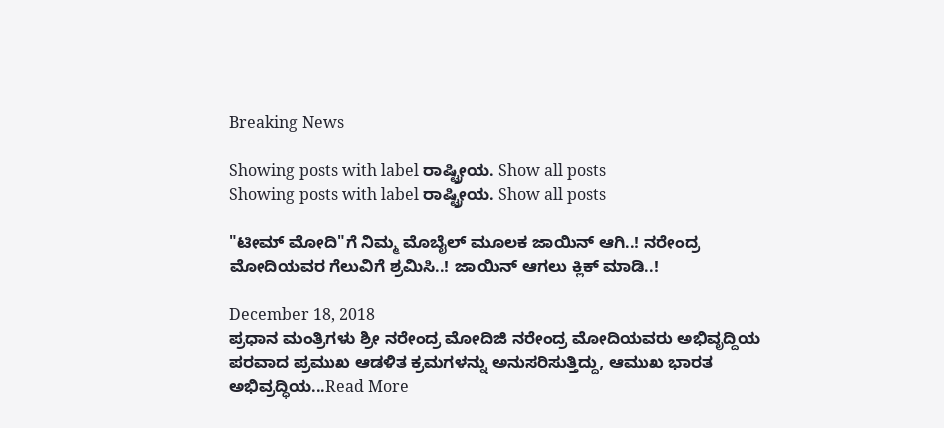Breaking News

Showing posts with label ರಾಷ್ಟ್ರೀಯ. Show all posts
Showing posts with label ರಾಷ್ಟ್ರೀಯ. Show all posts

"ಟೀಮ್ ಮೋದಿ"ಗೆ ನಿಮ್ಮ ಮೊಬೈಲ್ ಮೂಲಕ ಜಾಯಿನ್ ಆಗಿ..! ನರೇಂದ್ರ ಮೋದಿಯವರ ಗೆಲುವಿಗೆ ಶ್ರಮಿಸಿ..! ಜಾಯಿನ್ ಆಗಲು ಕ್ಲಿಕ್ ಮಾಡಿ..!

December 18, 2018
ಪ್ರಧಾನ ಮಂತ್ರಿಗಳು ಶ್ರೀ ನರೇಂದ್ರ ಮೋದಿಜಿ ನರೇಂದ್ರ ಮೋದಿಯವರು ಅಭಿವೃದ್ದಿಯ ಪರವಾದ ಪ್ರಮುಖ ಆಡಳಿತ ಕ್ರಮಗಳನ್ನು ಅನುಸರಿಸುತ್ತಿದ್ದು, ಆಮುಖ ಭಾರತ ಅಭಿವ್ರದ್ಧಿಯ...Read More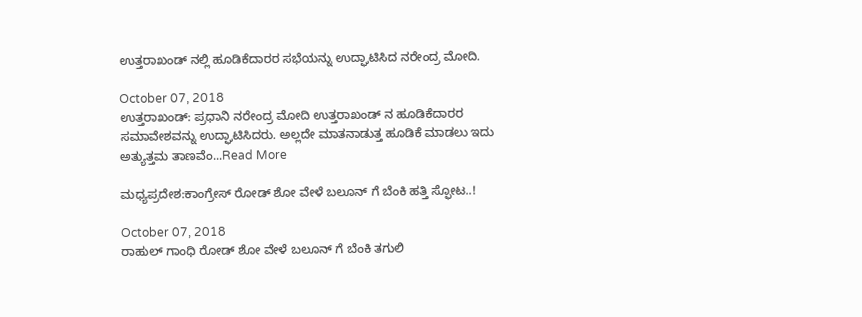ಉತ್ತರಾಖಂಡ್ ನಲ್ಲಿ ಹೂಡಿಕೆದಾರರ ಸಭೆಯನ್ನು ಉದ್ಘಾಟಿಸಿದ ನರೇಂದ್ರ ಮೋದಿ.

October 07, 2018
ಉತ್ತರಾಖಂಡ್: ಪ್ರಧಾನಿ ನರೇಂದ್ರ ಮೋದಿ ಉತ್ತರಾಖಂಡ್ ನ ಹೂಡಿಕೆದಾರರ ಸಮಾವೇಶವನ್ನು ಉದ್ಘಾಟಿಸಿದರು. ಅಲ್ಲದೇ ಮಾತನಾಡುತ್ತ ಹೂಡಿಕೆ ಮಾಡಲು ಇದು ಅತ್ಯುತ್ತಮ ತಾಣವೆಂ...Read More

ಮಧ್ಯಪ್ರದೇಶ:ಕಾಂಗ್ರೇಸ್ ರೋಡ್ ಶೋ ವೇಳೆ ಬಲೂನ್ ಗೆ ಬೆಂಕಿ ಹತ್ತಿ ಸ್ಫೋಟ..!

October 07, 2018
ರಾಹುಲ್ ಗಾಂಧಿ ರೋಡ್ ಶೋ ವೇಳೆ ಬಲೂನ್ ಗೆ ಬೆಂಕಿ ತಗುಲಿ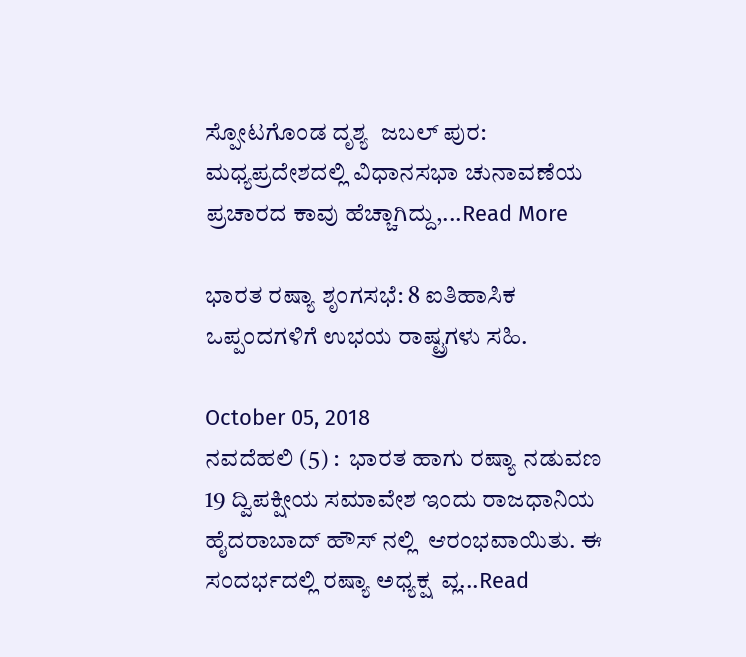ಸ್ಪೋಟಗೊಂಡ ದೃಶ್ಯ  ಜಬಲ್ ಪುರ: ಮಧ್ಯಪ್ರದೇಶದಲ್ಲಿ ವಿಧಾನಸಭಾ ಚುನಾವಣೆಯ ಪ್ರಚಾರದ ಕಾವು ಹೆಚ್ಚಾಗಿದ್ದು,...Read More

ಭಾರತ ರಷ್ಯಾ ಶೃಂಗಸಭೆ: 8 ಐತಿಹಾಸಿಕ ಒಪ್ಪಂದಗಳಿಗೆ ಉಭಯ ರಾಷ್ಟ್ರಗಳು ಸಹಿ.

October 05, 2018
ನವದೆಹಲಿ (5) :  ಭಾರತ ಹಾಗು ರಷ್ಯಾ ನಡುವಣ 19 ದ್ವಿಪಕ್ಷೀಯ ಸಮಾವೇಶ ಇಂದು ರಾಜಧಾನಿಯ ಹೈದರಾಬಾದ್ ಹೌಸ್ ನಲ್ಲಿ  ಆರಂಭವಾಯಿತು. ಈ ಸಂದರ್ಭದಲ್ಲಿ ರಷ್ಯಾ ಅಧ್ಯಕ್ಷ  ವ್ಲ...Read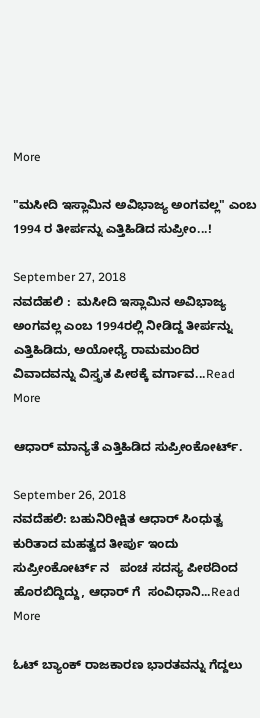More

"ಮಸೀದಿ ಇಸ್ಲಾಮಿನ ಅವಿಭಾಜ್ಯ ಅಂಗವಲ್ಲ" ಎಂಬ 1994 ರ ತೀರ್ಪನ್ನು ಎತ್ತಿಹಿಡಿದ ಸುಪ್ರೀಂ...!

September 27, 2018
ನವದೆಹಲಿ :  ಮಸೀದಿ ಇಸ್ಲಾಮಿನ ಅವಿಭಾಜ್ಯ ಅಂಗವಲ್ಲ ಎಂಬ 1994ರಲ್ಲಿ ನೀಡಿದ್ದ ತೀರ್ಪನ್ನು ಎತ್ತಿಹಿಡಿದು, ಅಯೋಧ್ಯೆ ರಾಮಮಂದಿರ ವಿವಾದವನ್ನು ವಿಸ್ತೃತ ಪೀಠಕ್ಕೆ ವರ್ಗಾವ...Read More

ಆಧಾರ್ ಮಾನ್ಯತೆ ಎತ್ತಿಹಿಡಿದ ಸುಪ್ರೀಂಕೋರ್ಟ್.

September 26, 2018
ನವದೆಹಲಿ: ಬಹುನಿರೀಕ್ಷಿತ ಆಧಾರ್ ಸಿಂಧುತ್ವ ಕುರಿತಾದ ಮಹತ್ವದ ತೀರ್ಪು ಇಂದು  ಸುಪ್ರೀಂಕೋರ್ಟ್ ನ   ಪಂಚ ಸದಸ್ಯ ಪೀಠದಿಂದ ಹೊರಬಿದ್ದಿದ್ದು, ಆಧಾರ್ ಗೆ  ಸಂವಿಧಾನಿ...Read More

ಓಟ್ ಬ್ಯಾಂಕ್ ರಾಜಕಾರಣ ಭಾರತವನ್ನು ಗೆದ್ದಲು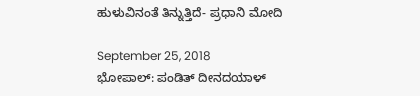ಹುಳುವಿನಂತೆ ತಿನ್ನುತ್ತಿದೆ- ಪ್ರಧಾನಿ ಮೋದಿ

September 25, 2018
ಭೋಪಾಲ್: ಪಂಡಿತ್ ದೀನದಯಾಳ್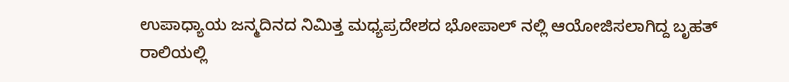ಉಪಾಧ್ಯಾಯ ಜನ್ಮದಿನದ ನಿಮಿತ್ತ ಮಧ್ಯಪ್ರದೇಶದ ಭೋಪಾಲ್ ನಲ್ಲಿ ಆಯೋಜಿಸಲಾಗಿದ್ದ ಬೃಹತ್ ರಾಲಿಯಲ್ಲಿ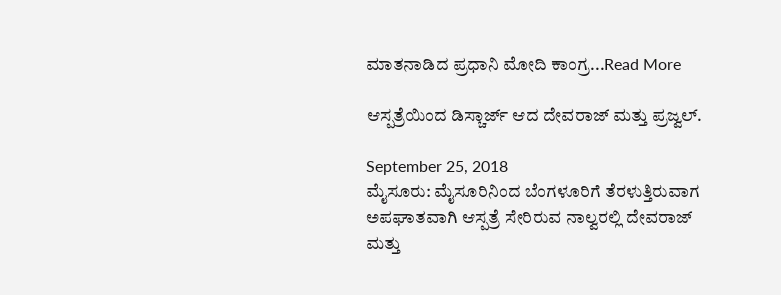ಮಾತನಾಡಿದ ಪ್ರಧಾನಿ ಮೋದಿ ಕಾಂಗ್ರ...Read More

ಆಸ್ಪತ್ರೆಯಿಂದ ಡಿಸ್ಚಾರ್ಜ್ ಆದ ದೇವರಾಜ್ ಮತ್ತು ಪ್ರಜ್ವಲ್.

September 25, 2018
ಮೈಸೂರು: ಮೈಸೂರಿನಿಂದ ಬೆಂಗಳೂರಿಗೆ ತೆರಳುತ್ತಿರುವಾಗ ಅಪಘಾತವಾಗಿ ಆಸ್ಪತ್ರೆ ಸೇರಿರುವ ನಾಲ್ವರಲ್ಲಿ ದೇವರಾಜ್ ಮತ್ತು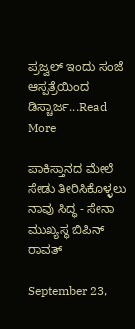ಪ್ರಜ್ವಲ್ ಇಂದು ಸಂಜೆ ಆಸ್ಪತ್ರೆಯಿಂದ ಡಿಸ್ಚಾರ್ಜ...Read More

ಪಾಕಿಸ್ತಾನದ ಮೇಲೆ ಸೇಡು ತೀರಿಸಿಕೊಳ್ಳಲು ನಾವು ಸಿದ್ಧ - ಸೇನಾ ಮುಖ್ಯಸ್ಥ ಬಿಪಿನ್ ರಾವತ್

September 23,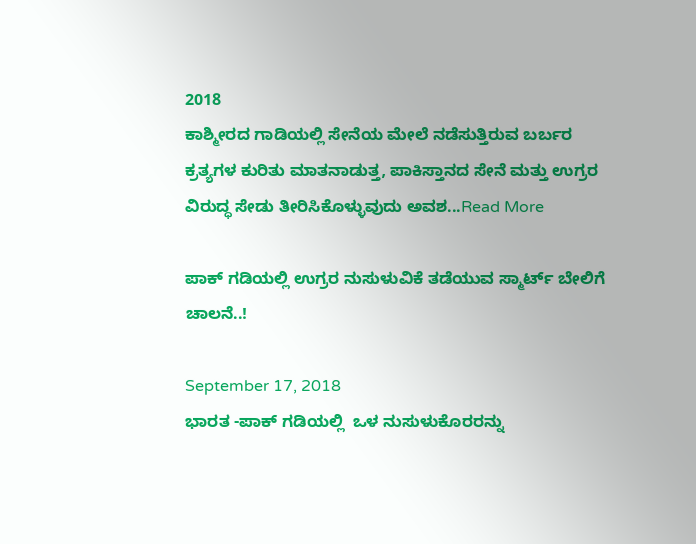2018
ಕಾಶ್ಮೀರದ ಗಾಡಿಯಲ್ಲಿ ಸೇನೆಯ ಮೇಲೆ ನಡೆಸುತ್ತಿರುವ ಬರ್ಬರ ಕ್ರತ್ಯಗಳ ಕುರಿತು ಮಾತನಾಡುತ್ತ, ಪಾಕಿಸ್ತಾನದ ಸೇನೆ ಮತ್ತು ಉಗ್ರರ ವಿರುದ್ಧ ಸೇಡು ತೀರಿಸಿಕೊಳ್ಳುವುದು ಅವಶ...Read More

ಪಾಕ್ ಗಡಿಯಲ್ಲಿ ಉಗ್ರರ ನುಸುಳುವಿಕೆ ತಡೆಯುವ ಸ್ಮಾರ್ಟ್ ಬೇಲಿಗೆ ಚಾಲನೆ..!

September 17, 2018
ಭಾರತ -ಪಾಕ್ ಗಡಿಯಲ್ಲಿ  ಒಳ ನುಸುಳುಕೊರರನ್ನು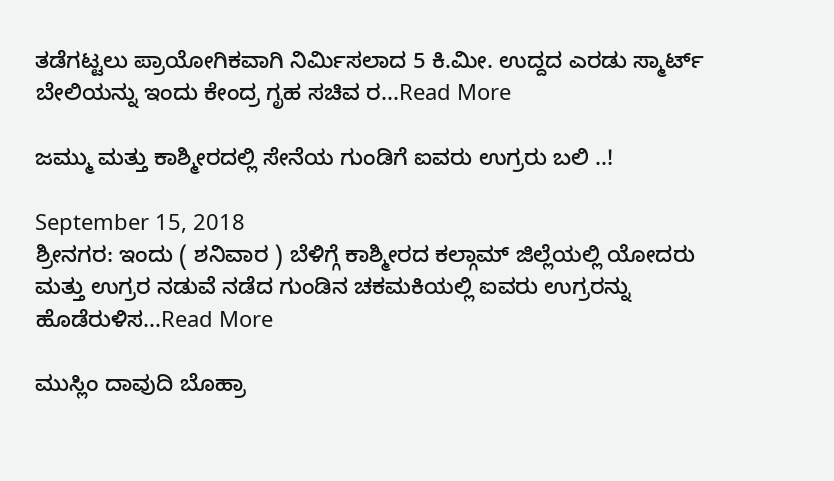ತಡೆಗಟ್ಟಲು ಪ್ರಾಯೋಗಿಕವಾಗಿ ನಿರ್ಮಿಸಲಾದ 5 ಕಿ.ಮೀ. ಉದ್ದದ ಎರಡು ಸ್ಮಾರ್ಟ್ ಬೇಲಿಯನ್ನು ಇಂದು ಕೇಂದ್ರ ಗೃಹ ಸಚಿವ ರ...Read More

ಜಮ್ಮು ಮತ್ತು ಕಾಶ್ಮೀರದಲ್ಲಿ ಸೇನೆಯ ಗುಂಡಿಗೆ ಐವರು ಉಗ್ರರು ಬಲಿ ..!

September 15, 2018
ಶ್ರೀನಗರ: ಇಂದು ( ಶನಿವಾರ ) ಬೆಳಿಗ್ಗೆ ಕಾಶ್ಮೀರದ ಕಲ್ಗಾಮ್ ಜಿಲ್ಲೆಯಲ್ಲಿ ಯೋದರು ಮತ್ತು ಉಗ್ರರ ನಡುವೆ ನಡೆದ ಗುಂಡಿನ ಚಕಮಕಿಯಲ್ಲಿ ಐವರು ಉಗ್ರರನ್ನು  ಹೊಡೆರುಳಿಸ...Read More

ಮುಸ್ಲಿಂ ದಾವುದಿ ಬೊಹ್ರಾ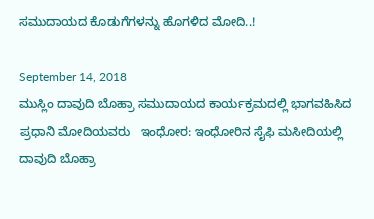ಸಮುದಾಯದ ಕೊಡುಗೆಗಳನ್ನು ಹೊಗಳಿದ ಮೋದಿ..!

September 14, 2018
ಮುಸ್ಲಿಂ ದಾವುದಿ ಬೊಹ್ರಾ ಸಮುದಾಯದ ಕಾರ್ಯಕ್ರಮದಲ್ಲಿ ಭಾಗವಹಿಸಿದ  ಪ್ರಧಾನಿ ಮೋದಿಯವರು   ಇಂಧೋರ: ಇಂಧೋರಿನ ಸೈಫಿ ಮಸೀದಿಯಲ್ಲಿ ದಾವುದಿ ಬೊಹ್ರಾ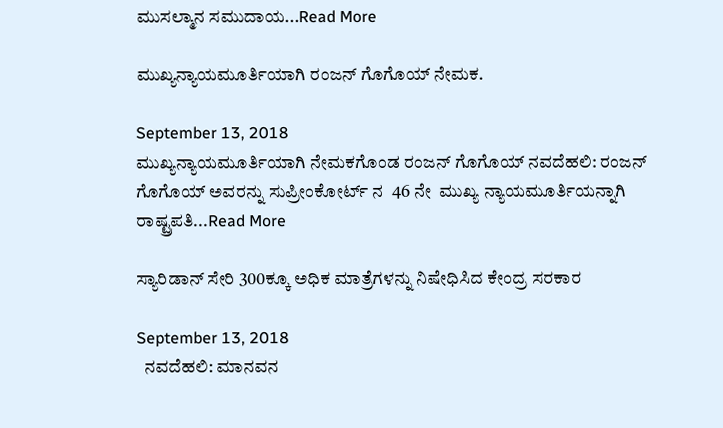ಮುಸಲ್ಮಾನ ಸಮುದಾಯ...Read More

ಮುಖ್ಯನ್ಯಾಯಮೂರ್ತಿಯಾಗಿ ರಂಜನ್ ಗೊಗೊಯ್ ನೇಮಕ.

September 13, 2018
ಮುಖ್ಯನ್ಯಾಯಮೂರ್ತಿಯಾಗಿ ನೇಮಕಗೊಂಡ ರಂಜನ್ ಗೊಗೊಯ್ ನವದೆಹಲಿ: ರಂಜನ್ ಗೊಗೊಯ್ ಅವರನ್ನು ಸುಪ್ರೀಂಕೋರ್ಟ್ ನ  46 ನೇ  ಮುಖ್ಯ ನ್ಯಾಯಮೂರ್ತಿಯನ್ನಾಗಿ  ರಾಷ್ಟ್ರಪತಿ...Read More

ಸ್ಯಾರಿಡಾನ್ ಸೇರಿ 300ಕ್ಕೂ ಅಧಿಕ ಮಾತ್ರೆಗಳನ್ನು ನಿಷೇಧಿಸಿದ ಕೇಂದ್ರ ಸರಕಾರ

September 13, 2018
  ನವದೆಹಲಿ: ಮಾನವನ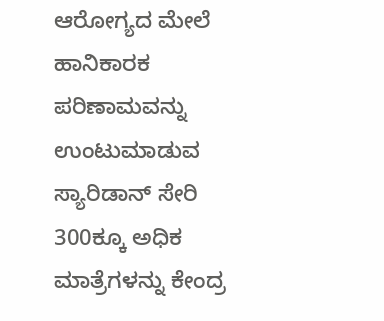ಆರೋಗ್ಯದ ಮೇಲೆ ಹಾನಿಕಾರಕ ಪರಿಣಾಮವನ್ನು ಉಂಟುಮಾಡುವ ಸ್ಯಾರಿಡಾನ್ ಸೇರಿ 300ಕ್ಕೂ ಅಧಿಕ ಮಾತ್ರೆಗಳನ್ನು ಕೇಂದ್ರ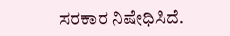ಸರಕಾರ ನಿಷೇಧಿಸಿದೆ.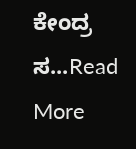ಕೇಂದ್ರ ಸ...Read More